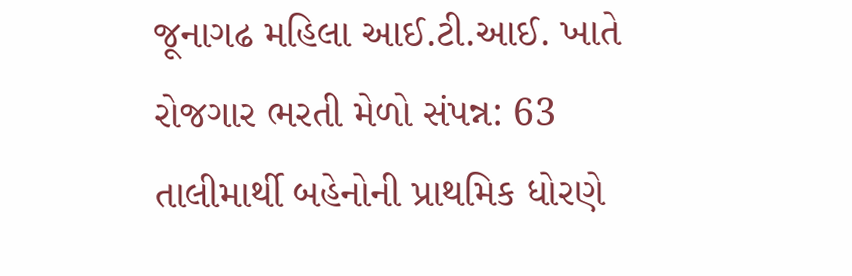જૂનાગઢ મહિલા આઈ.ટી.આઈ. ખાતે રોજગાર ભરતી મેળો સંપન્ન: 63 તાલીમાર્થી બહેનોની પ્રાથમિક ધોરણે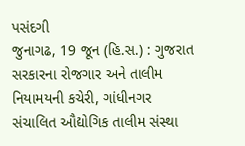પસંદગી
જુનાગઢ, 19 જૂન (હિ.સ.) : ગુજરાત સરકારના રોજગાર અને તાલીમ નિયામયની કચેરી, ગાંધીનગર સંચાલિત ઔદ્યોગિક તાલીમ સંસ્થા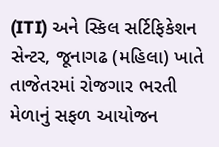(ITI) અને સ્કિલ સર્ટિફિકેશન સેન્ટર, જૂનાગઢ (મહિલા) ખાતે તાજેતરમાં રોજગાર ભરતી મેળાનું સફળ આયોજન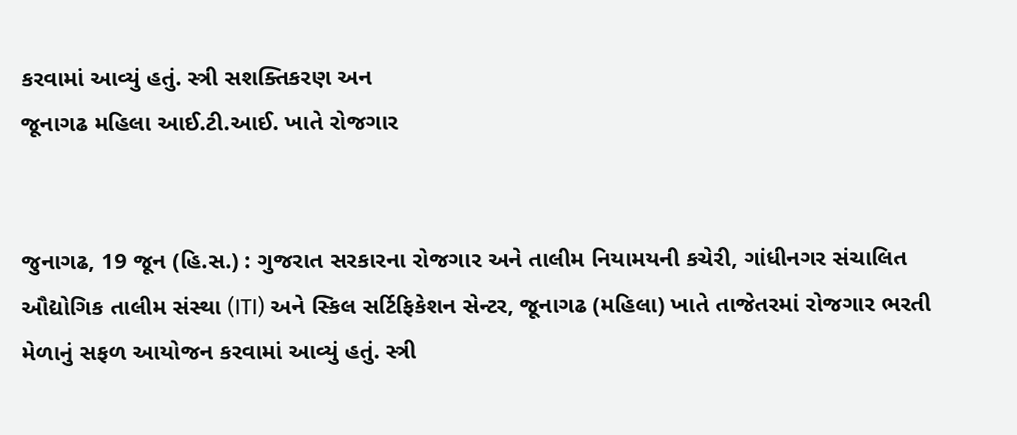કરવામાં આવ્યું હતું. સ્ત્રી સશક્તિકરણ અન
જૂનાગઢ મહિલા આઈ.ટી.આઈ. ખાતે રોજગાર


જુનાગઢ, 19 જૂન (હિ.સ.) : ગુજરાત સરકારના રોજગાર અને તાલીમ નિયામયની કચેરી, ગાંધીનગર સંચાલિત ઔદ્યોગિક તાલીમ સંસ્થા (ITI) અને સ્કિલ સર્ટિફિકેશન સેન્ટર, જૂનાગઢ (મહિલા) ખાતે તાજેતરમાં રોજગાર ભરતી મેળાનું સફળ આયોજન કરવામાં આવ્યું હતું. સ્ત્રી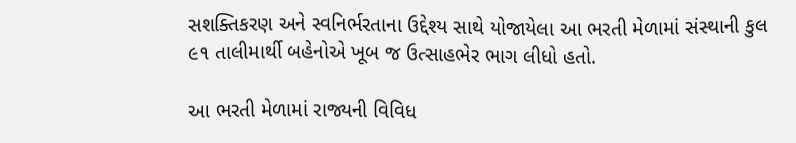સશક્તિકરણ અને સ્વનિર્ભરતાના ઉદ્દેશ્ય સાથે યોજાયેલા આ ભરતી મેળામાં સંસ્થાની કુલ ૯૧ તાલીમાર્થી બહેનોએ ખૂબ જ ઉત્સાહભેર ભાગ લીધો હતો.

આ ભરતી મેળામાં રાજ્યની વિવિધ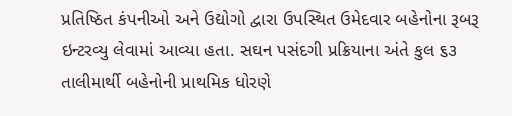પ્રતિષ્ઠિત કંપનીઓ અને ઉદ્યોગો દ્વારા ઉપસ્થિત ઉમેદવાર બહેનોના રૂબરૂ ઇન્ટરવ્યુ લેવામાં આવ્યા હતા. સઘન પસંદગી પ્રક્રિયાના અંતે કુલ ૬૩ તાલીમાર્થી બહેનોની પ્રાથમિક ધોરણે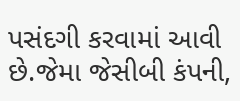પસંદગી કરવામાં આવી છે.જેમા જેસીબી કંપની,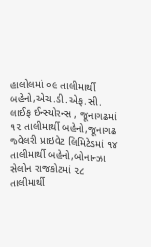હાલોલમાં ૦૯ તાલીમાર્થી બહેનો,એચ.ડી.એફ.સી. લાઈફ ઈન્સ્યોરન્સ , જૂનાગઢમાં ૧૨ તાલીમાર્થી બહેનો,જૂનાગઢ જ્વેલરી પ્રાઇવેટ લિમિટેડમાં ૧૪ તાલીમાર્થી બહેનો,બોનાન્ઝા સેલોન રાજકોટમાં ૨૮ તાલીમાર્થી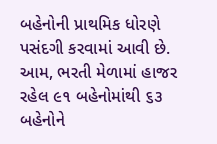બહેનોની પ્રાથમિક ધોરણે પસંદગી કરવામાં આવી છે. આમ, ભરતી મેળામાં હાજર રહેલ ૯૧ બહેનોમાંથી ૬૩ બહેનોને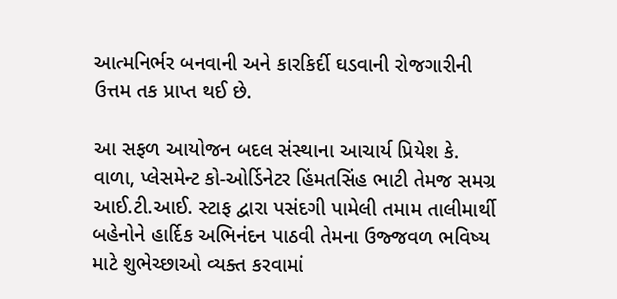આત્મનિર્ભર બનવાની અને કારકિર્દી ઘડવાની રોજગારીની ઉત્તમ તક પ્રાપ્ત થઈ છે.

આ સફળ આયોજન બદલ સંસ્થાના આચાર્ય પ્રિયેશ કે. વાળા, પ્લેસમેન્ટ કો-ઓર્ડિનેટર હિંમતસિંહ ભાટી તેમજ સમગ્ર આઈ.ટી.આઈ. સ્ટાફ દ્વારા પસંદગી પામેલી તમામ તાલીમાર્થી બહેનોને હાર્દિક અભિનંદન પાઠવી તેમના ઉજ્જવળ ભવિષ્ય માટે શુભેચ્છાઓ વ્યક્ત કરવામાં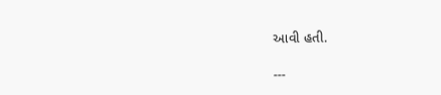આવી હતી.

---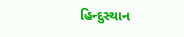હિન્દુસ્થાન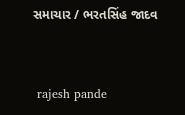સમાચાર / ભરતસિંહ જાદવ


 rajesh pande